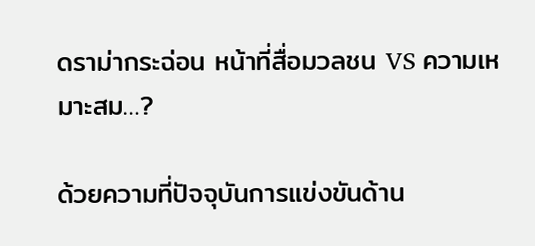ดราม่ากระฉ่อน หน้าที่สื่อมวลชน VS ความเหมาะสม…?

ด้วยความที่ปัจจุบันการแข่งขันด้าน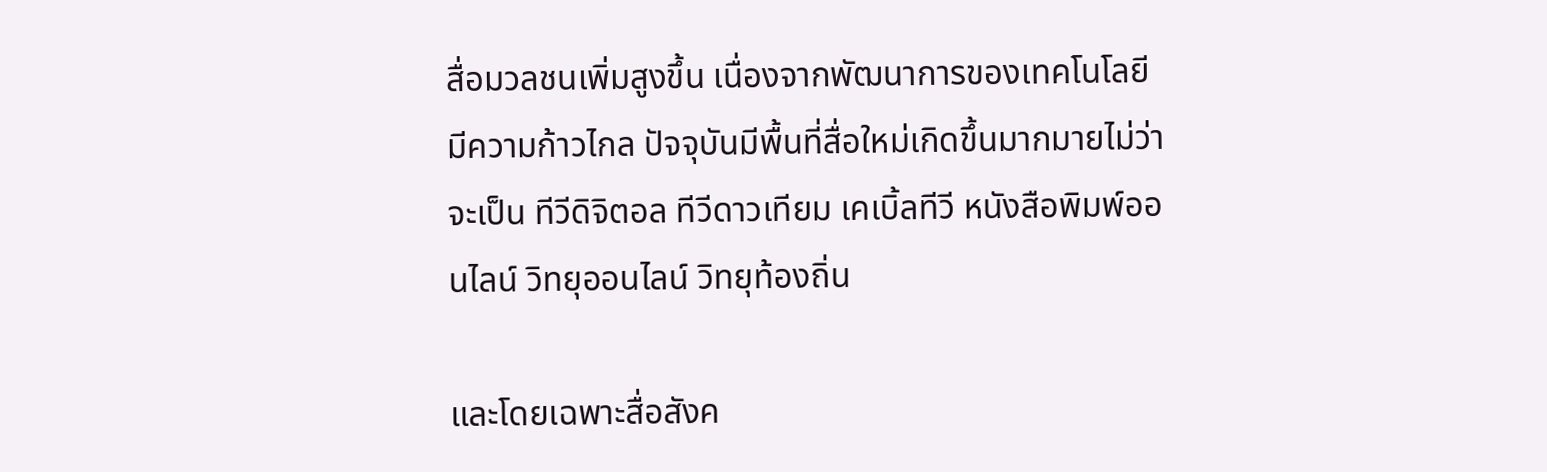สื่อมวลชนเพิ่มสูงขึ้น เนื่องจากพัฒนาการของเทคโนโลยีมีความก้าวไกล ปัจจุบันมีพื้นที่สื่อใหม่เกิดขึ้นมากมายไม่ว่าจะเป็น ทีวีดิจิตอล ทีวีดาวเทียม เคเบิ้ลทีวี หนังสือพิมพ์ออนไลน์ วิทยุออนไลน์ วิทยุท้องถิ่น

และโดยเฉพาะสื่อสังค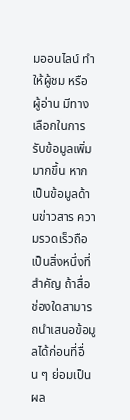มออนไลน์ ทำให้ผู้ชม หรือ ผู้อ่าน มีทางเลือกในการรับข้อมูลเพิ่มมากขึ้น หากเป็นข้อมูลด้านข่าวสาร ความรวดเร็วถือเป็นสิ่งหนึ่งที่สำคัญ ถ้าสื่อช่องใดสามารถนำเสนอข้อมูลได้ก่อนที่อื่น ๆ ย่อมเป็นผล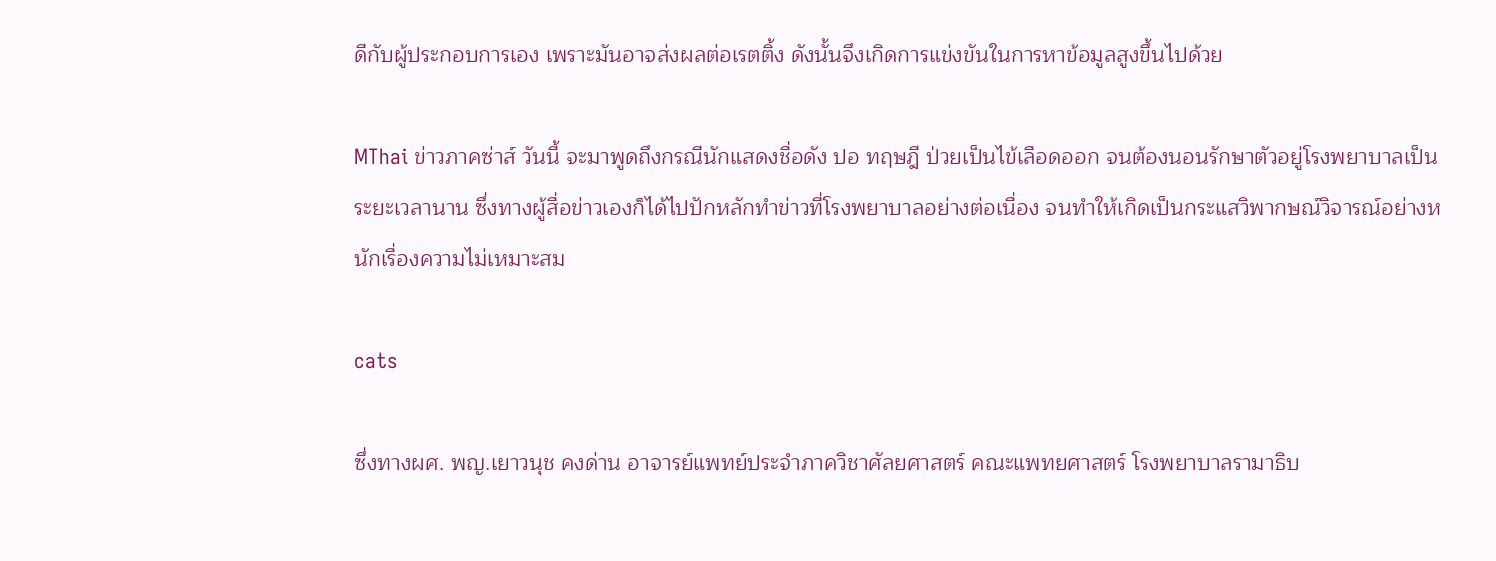ดีกับผู้ประกอบการเอง เพราะมันอาจส่งผลต่อเรตติ้ง ดังนั้นจึงเกิดการแข่งขันในการหาข้อมูลสูงขึ้นไปด้วย

MThai ข่าวภาคซ่าส์ วันนี้ จะมาพูดถึงกรณีนักแสดงชื่อดัง ปอ ทฤษฎี ป่วยเป็นไข้เลือดออก จนต้องนอนรักษาตัวอยู่โรงพยาบาลเป็นระยะเวลานาน ซึ่งทางผู้สื่อข่าวเองก็ได้ไปปักหลักทำข่าวที่โรงพยาบาลอย่างต่อเนื่อง จนทำให้เกิดเป็นกระแสวิพากษณ์วิจารณ์อย่างหนักเรื่องความไม่เหมาะสม

cats

ซึ่งทางผศ. พญ.เยาวนุช คงด่าน อาจารย์แพทย์ประจำภาควิชาศัลยศาสตร์ คณะแพทยศาสตร์ โรงพยาบาลรามาธิบ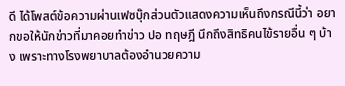ดี ได้โพสต์ข้อความผ่านเฟซบุ๊กส่วนตัวแสดงความเห็นถึงกรณีนี้ว่า อยากขอให้นักข่าวที่มาคอยทำข่าว ปอ ทฤษฎี นึกถึงสิทธิคนไข้รายอื่น ๆ บ้าง เพราะทางโรงพยาบาลต้องอำนวยความ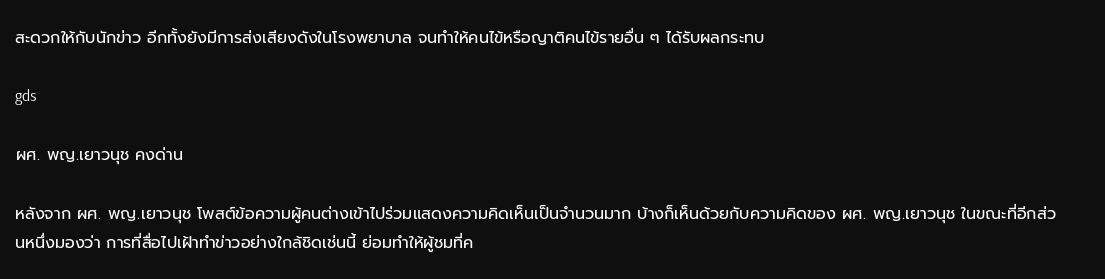สะดวกให้กับนักข่าว อีกทั้งยังมีการส่งเสียงดังในโรงพยาบาล จนทำให้คนไข้หรือญาติคนไข้รายอื่น ๆ ได้รับผลกระทบ

gds

ผศ. พญ.เยาวนุช คงด่าน

หลังจาก ผศ. พญ.เยาวนุช โพสต์ข้อความผู้คนต่างเข้าไปร่วมแสดงความคิดเห็นเป็นจำนวนมาก บ้างก็เห็นด้วยกับความคิดของ ผศ. พญ.เยาวนุช ในขณะที่อีกส่วนหนึ่งมองว่า การที่สื่อไปเฝ้าทำข่าวอย่างใกล้ชิดเช่นนี้ ย่อมทำให้ผู้ชมที่ค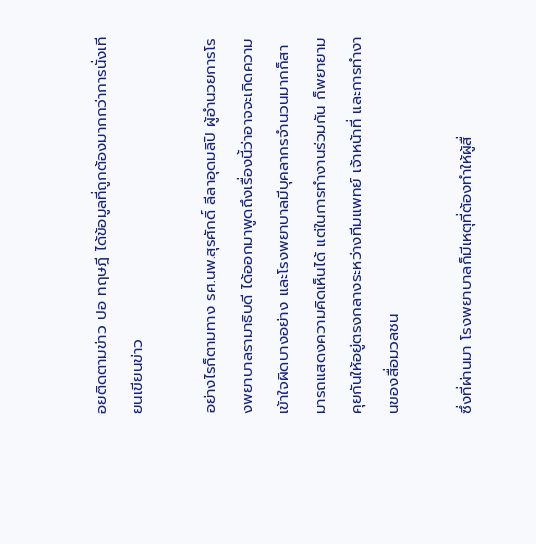อยติดตามข่าว ปอ ทฤษฎี ได้ข้อมูลที่ถูกต้องมากกว่าการนั่งเทียนเขียนข่าว

อย่างไรก็ตามทาง รศ.นพ.สุรศักดิ์ ลีลาอุดมลิปิ ผู้อำนวยการโรงพยาบาลรามาธิบดี ได้ออกมาพูดถึงเรื่องนี้ว่าอาจจะเกิดความเข้าใจผิดบางอย่าง และโรงพยาบาลมีบุคลากรจำนวนมากก็สามารถแสดงความคิดเห็นได้ แต่ในการทำงานร่วมกัน ก็พยายามคุยกันให้อยู่ตรงกลางระหว่างทีมแพทย์ เจ้าหน้าที่ และการทำงานของสื่อมวลชน

ซึ่งที่ผ่านมา โรงพยาบาลก็มีเหตุที่ต้องทำให้ผู้สื่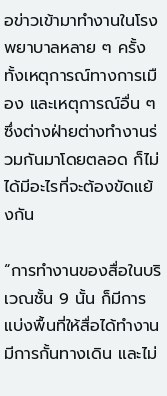อข่าวเข้ามาทำงานในโรงพยาบาลหลาย ๆ ครั้ง ทั้งเหตุการณ์ทางการเมือง และเหตุการณ์อื่น ๆ ซึ่งต่างฝ่ายต่างทำงานร่วมกันมาโดยตลอด ก็ไม่ได้มีอะไรที่จะต้องขัดแย้งกัน

“การทำงานของสื่อในบริเวณชั้น 9 นั้น ก็มีการแบ่งพื้นที่ให้สื่อได้ทำงาน มีการกั้นทางเดิน และไม่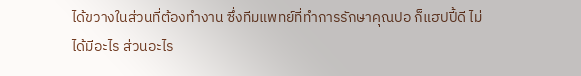ได้ขวางในส่วนที่ต้องทำงาน ซึ่งทีมแพทย์ที่ทำการรักษาคุณปอ ก็แฮปปี้ดี ไม่ได้มีอะไร ส่วนอะไร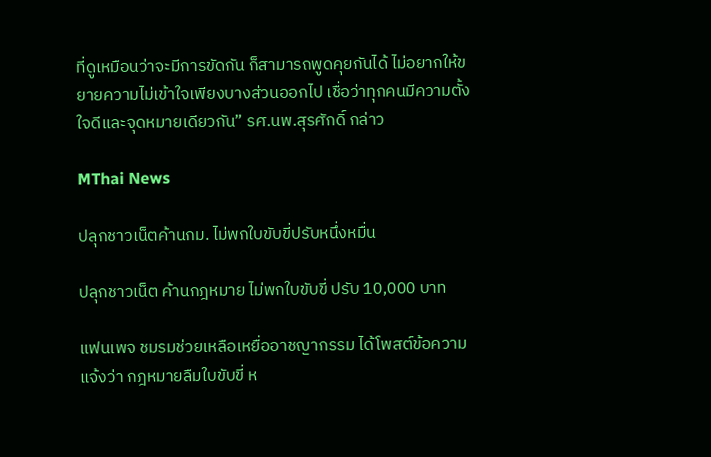ที่ดูเหมือนว่าจะมีการขัดกัน ก็สามารถพูดคุยกันได้ ไม่อยากให้ขยายความไม่เข้าใจเพียงบางส่วนออกไป เชื่อว่าทุกคนมีความตั้งใจดีและจุดหมายเดียวกัน” รศ.นพ.สุรศักดิ์ กล่าว

MThai News

ปลุกชาวเน็ตค้านกม. ไม่พกใบขับขี่ปรับหนึ่งหมื่น

ปลุกชาวเน็ต ค้านกฎหมาย ไม่พกใบขับขี่ ปรับ 10,000 บาท

แฟนเพจ ชมรมช่วยเหลือเหยื่ออาชญากรรม ได้โพสต์ข้อความแจ้งว่า กฎหมายลืมใบขับขี่ ห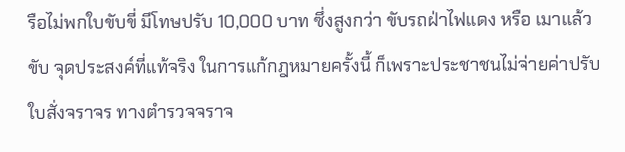รือไม่พกใบขับขี่ มีโทษปรับ 10,000 บาท ซึ่งสูงกว่า ขับรถฝ่าไฟแดง หรือ เมาแล้วขับ จุดประสงค์ที่แท้จริง ในการแก้กฎหมายครั้งนี้ ก็เพราะประชาชนไม่จ่ายค่าปรับใบสั่งจราจร ทางตำรวจจราจ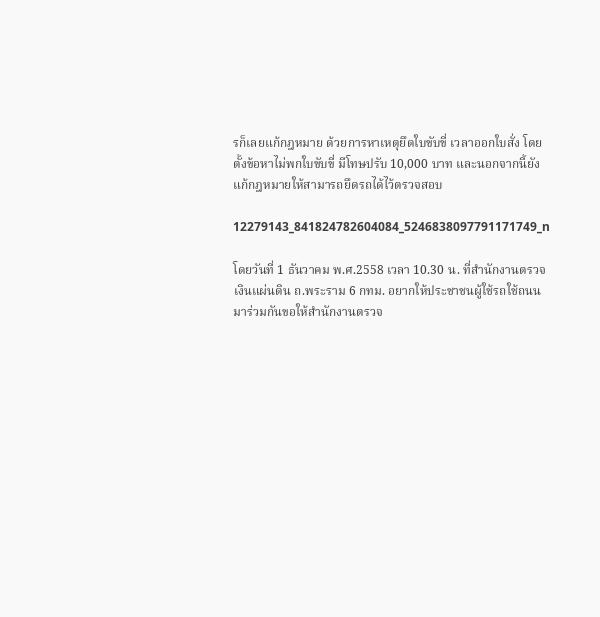รก็เลยแก้กฎหมาย ด้วยการหาเหตุยึดใบขับขี่ เวลาออกใบสั่ง โดยตั้งข้อหาไม่พกใบขับขี่ มีโทษปรับ 10,000 บาท และนอกจากนี้ยังแก้กฎหมายให้สามารถยึดรถได้ไว้ตรวจสอบ

12279143_841824782604084_5246838097791171749_n

โดยวันที่ 1 ธันวาคม พ.ศ.2558 เวลา 10.30 น. ที่สำนักงานตรวจเงินแผ่นดิน ถ.พระราม 6 กทม. อยากให้ประชาชนผู้ใช้รถใช้ถนน มาร่วมกันขอให้สำนักงานตรวจ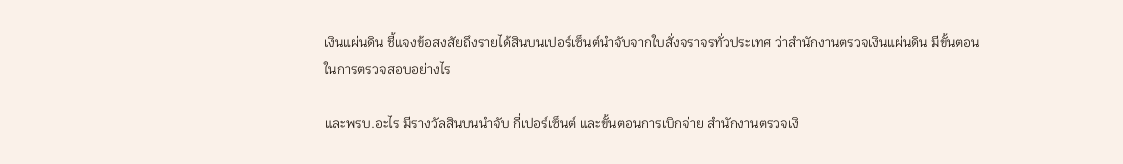เงินแผ่นดิน ชี้แจงข้อสงสัยถึงรายได้สินบนเปอร์เซ็นต์นำจับจากใบสั่งจราจรทั่วประเทศ ว่าสำนักงานตรวจเงินแผ่นดิน มีขั้นตอนในการตรวจสอบอย่างไร

และพรบ.อะไร มีรางวัลสินบนนำจับ กี่เปอร์เซ็นต์ และขั้นตอนการเบิกจ่าย สำนักงานตรวจเงิ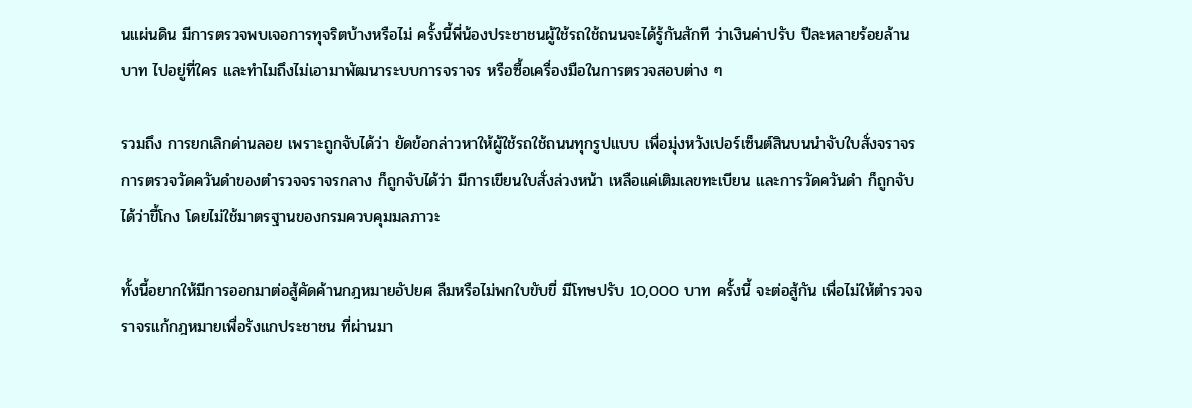นแผ่นดิน มีการตรวจพบเจอการทุจริตบ้างหรือไม่ ครั้งนี้พี่น้องประชาชนผู้ใช้รถใช้ถนนจะได้รู้กันสักที ว่าเงินค่าปรับ ปีละหลายร้อยล้านบาท ไปอยู่ที่ใคร และทำไมถึงไม่เอามาพัฒนาระบบการจราจร หรือซื้อเครื่องมือในการตรวจสอบต่าง ๆ

รวมถึง การยกเลิกด่านลอย เพราะถูกจับได้ว่า ยัดข้อกล่าวหาให้ผู้ใช้รถใช้ถนนทุกรูปแบบ เพื่อมุ่งหวังเปอร์เซ็นต์สินบนนำจับใบสั่งจราจร การตรวจวัดควันดำของตำรวจจราจรกลาง ก็ถูกจับได้ว่า มีการเขียนใบสั่งล่วงหน้า เหลือแค่เติมเลขทะเบียน และการวัดควันดำ ก็ถูกจับได้ว่าขี้โกง โดยไม่ใช้มาตรฐานของกรมควบคุมมลภาวะ

ทั้งนี้อยากให้มีการออกมาต่อสู้คัดค้านกฎหมายอัปยศ ลืมหรือไม่พกใบขับขี่ มีโทษปรับ 10,000 บาท ครั้งนี้ จะต่อสู้กัน เพื่อไม่ให้ตำรวจจราจรแก้กฎหมายเพื่อรังแกประชาชน ที่ผ่านมา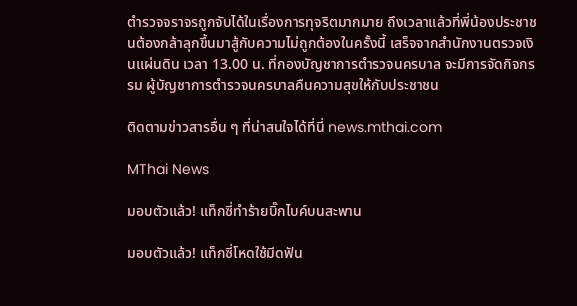ตำรวจจราจรถูกจับได้ในเรื่องการทุจริตมากมาย ถึงเวลาแล้วที่พี่น้องประชาชนต้องกล้าลุกขึ้นมาสู้กับความไม่ถูกต้องในครั้งนี้ เสร็จจากสำนักงานตรวจเงินแผ่นดิน เวลา 13.00 น. ที่กองบัญชาการตำรวจนครบาล จะมีการจัดกิจกรรม ผู้บัญชาการตำรวจนครบาลคืนความสุขให้กับประชาชน

ติดตามข่าวสารอื่น ๆ ที่น่าสนใจได้ที่นี่ news.mthai.com

MThai News

มอบตัวแล้ว! แท็กซี่ทำร้ายบิ๊กไบค์บนสะพาน

มอบตัวแล้ว! แท็กซี่โหดใช้มีดฟัน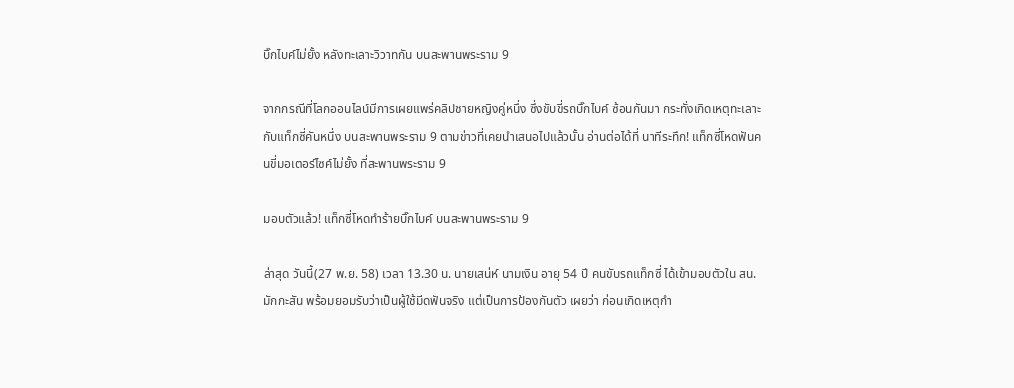บิ๊กไบค์ไม่ยั้ง หลังทะเลาะวิวาทกัน บนสะพานพระราม 9

จากกรณีที่โลกออนไลน์มีการเผยแพร่คลิปชายหญิงคู่หนึ่ง ซึ่งขับขี่รถบิ๊กไบค์ ซ้อนกันมา กระทั่งเกิดเหตุทะเลาะกับแท็กซี่คันหนึ่ง บนสะพานพระราม 9 ตามข่าวที่เคยนำเสนอไปแล้วนั้น อ่านต่อได้ที่ นาทีระทึก! แท็กซี่โหดฟันคนขี่มอเตอร์ไซค์ไม่ยั้ง ที่สะพานพระราม 9

มอบตัวแล้ว! แท็กซี่โหดทำร้ายบิ๊กไบค์ บนสะพานพระราม 9

ล่าสุด วันนี้(27 พ.ย. 58) เวลา 13.30 น. นายเสน่ห์ นามเงิน อายุ 54 ปี คนขับรถแท็กซี่ ได้เข้ามอบตัวใน สน.มักกะสัน พร้อมยอมรับว่าเป็นผู้ใช้มีดฟันจริง แต่เป็นการป้องกันตัว เผยว่า ก่อนเกิดเหตุกำ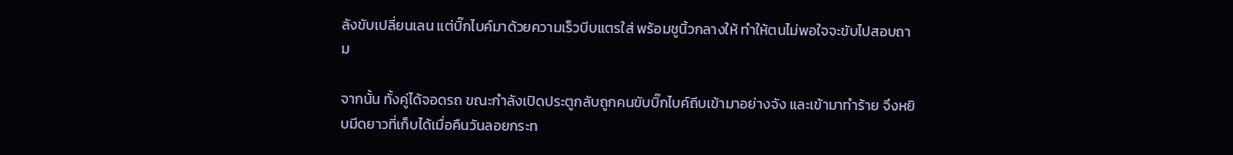ลังขับเปลี่ยนเลน แต่บิ๊กไบค์มาด้วยความเร็วบีบแตรใส่ พร้อมชูนิ้วกลางให้ ทำให้ตนไม่พอใจจะขับไปสอบถาม

จากนั้น ทั้งคู่ได้จอดรถ ขณะกำลังเปิดประตูกลับถูกคนขับบิ๊กไบค์ถีบเข้ามาอย่างจัง และเข้ามาทำร้าย จึงหยิบมีดยาวที่เก็บได้เมื่อคืนวันลอยกระท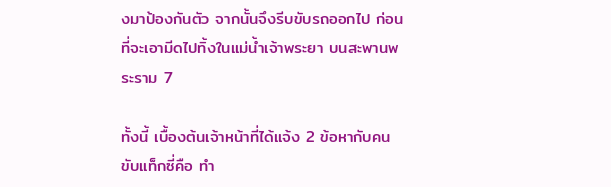งมาป้องกันตัว จากนั้นจึงรีบขับรถออกไป ก่อนที่จะเอามีดไปทิ้งในแม่น้ำเจ้าพระยา บนสะพานพระราม 7

ทั้งนี้ เบื้องต้นเจ้าหน้าที่ได้แจ้ง 2 ข้อหากับคนขับแท็กซี่คือ ทำ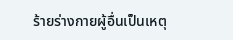ร้ายร่างกายผู้อื่นเป็นเหตุ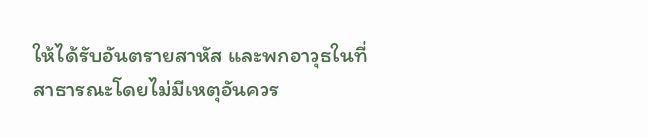ให้ได้รับอันตรายสาหัส และพกอาวุธในที่สาธารณะโดยไม่มีเหตุอันควร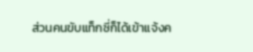ส่วนคนขับแท็กซี่ก็ได้เข้าแจ้งค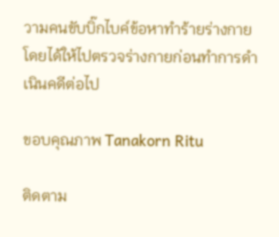วามคนขับบิ๊กไบค์ข้อหาทำร้ายร่างกาย โดยได้ให้ไปตรวจร่างกายก่อนทำการดำเนินคดีต่อไป

ขอบคุณภาพ Tanakorn Ritu

ติดตาม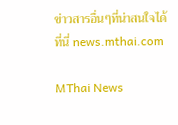ข่าวสารอื่นๆที่น่าสนใจได้ที่นี่ news.mthai.com

MThai News